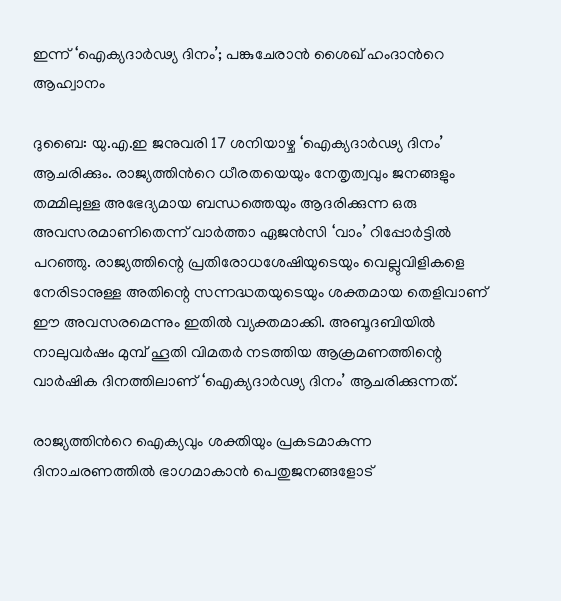ഇന്ന് ‘ഐക്യദാർഢ്യ ദിനം’; പങ്കുചേരാൻ ശൈഖ് ഹംദാന്‍റെ ആഹ്വാനം

ദുബൈ: യു.എ.ഇ ജനുവരി 17 ശനിയാഴ്ച ‘ഐക്യദാർഢ്യ ദിനം’ ആചരിക്കും. രാജ്യത്തിന്‍റെ ധീരതയെയും നേതൃത്വവും ജനങ്ങളും തമ്മിലുള്ള അഭേദ്യമായ ബന്ധത്തെയും ആദരിക്കുന്ന ഒരു അവസരമാണിതെന്ന് വാർത്താ ഏജൻസി ‘വാം’ റിപ്പോർട്ടിൽ പറഞ്ഞു. രാജ്യത്തിന്റെ പ്രതിരോധശേഷിയുടെയും വെല്ലുവിളികളെ നേരിടാനുള്ള അതിന്റെ സന്നദ്ധതയുടെയും ശക്തമായ തെളിവാണ് ഈ അവസരമെന്നും ഇതിൽ വ്യക്തമാക്കി. അബൂദബിയിൽ നാലുവർഷം മുമ്പ് ഹൂതി വിമതർ നടത്തിയ ആക്രമണത്തിന്റെ വാർഷിക ദിനത്തിലാണ് ‘ഐക്യദാർഢ്യ ദിനം’ ആചരിക്കുന്നത്.

രാജ്യത്തിന്‍റെ ഐക്യവും ശക്തിയും പ്രകടമാകുന്ന ദിനാചരണത്തിൽ ഭാഗമാകാൻ പെതുജനങ്ങളോട്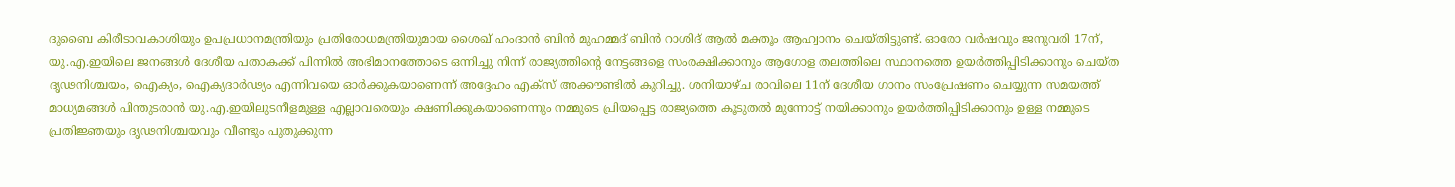ദുബൈ കിരീടാവകാശിയും ഉപപ്രധാനമന്ത്രിയും പ്രതിരോധമന്ത്രിയുമായ ശൈഖ് ഹംദാൻ ബിൻ മുഹമ്മദ് ബിൻ റാശിദ് ആൽ മക്തൂം ആഹ്വാനം ചെയ്തിട്ടുണ്ട്. ഓരോ വർഷവും ജനുവരി 17ന്, യു.എ.ഇയിലെ ജനങ്ങൾ ദേശീയ പതാകക്ക് പിന്നിൽ അഭിമാനത്തോടെ ഒന്നിച്ചു നിന്ന് രാജ്യത്തിന്റെ നേട്ടങ്ങളെ സംരക്ഷിക്കാനും ആഗോള തലത്തിലെ സ്ഥാനത്തെ ഉയർത്തിപ്പിടിക്കാനും ചെയ്ത ദൃഢനിശ്ചയം, ഐക്യം, ഐക്യദാർഢ്യം എന്നിവയെ ഓർക്കുകയാണെന്ന് അദ്ദേഹം എക്സ് അക്കൗണ്ടിൽ കുറിച്ചു. ശനിയാഴ്ച രാവിലെ 11ന് ദേശീയ ഗാനം സംപ്രേഷണം ചെയ്യുന്ന സമയത്ത് മാധ്യമങ്ങൾ പിന്തുടരാൻ യു.എ.ഇയിലുടനീളമുള്ള എല്ലാവരെയും ക്ഷണിക്കുകയാണെന്നും നമ്മുടെ പ്രിയപ്പെട്ട രാജ്യത്തെ കൂടുതൽ മുന്നോട്ട് നയിക്കാനും ഉയർത്തിപ്പിടിക്കാനും ഉള്ള നമ്മുടെ പ്രതിജ്ഞയും ദൃഢനിശ്ചയവും വീണ്ടും പുതുക്കുന്ന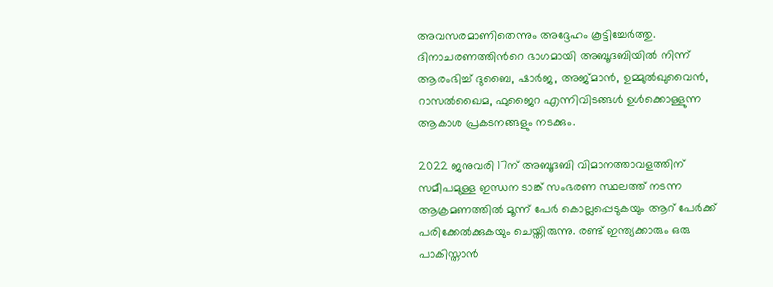അവസരമാണിതെന്നും അദ്ദേഹം കൂട്ടിച്ചേർത്തു. ദിനാചരണത്തിന്‍റെ ഭാഗമായി അബൂദബിയിൽ നിന്ന് ആരംഭിച്ച് ദുബൈ, ഷാർജ, അജ്മാൻ, ഉമ്മുൽഖുവൈൻ, റാസൽഖൈമ, ഫുജൈറ എന്നിവിടങ്ങൾ ഉൾക്കൊള്ളുന്ന ആകാശ പ്രകടനങ്ങളും നടക്കും.

2022 ജനുവരി 17ന് അബൂദബി വിമാനത്താവളത്തിന് സമീപമുള്ള ഇന്ധന ടാങ്ക് സംഭരണ സ്ഥലത്ത് നടന്ന ആക്രമണത്തിൽ മൂന്ന് പേർ കൊല്ലപ്പെടുകയും ആറ് പേർക്ക് പരിക്കേൽക്കുകയും ചെയ്തിരുന്നു. രണ്ട് ഇന്ത്യക്കാരും ഒരു പാകിസ്താൻ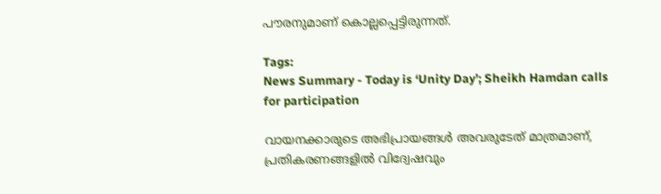പൗരനുമാണ് കൊല്ലപ്പെട്ടിരുന്നത്.

Tags:
News Summary - Today is ‘Unity Day’; Sheikh Hamdan calls for participation

വായനക്കാരുടെ അഭിപ്രായങ്ങള്‍ അവരുടേത് മാത്രമാണ്, പ്രതികരണങ്ങളിൽ വിദ്വേഷവും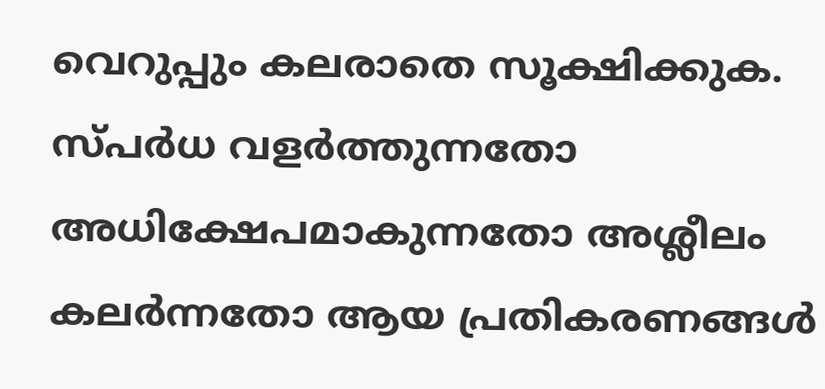വെറുപ്പും കലരാതെ സൂക്ഷിക്കുക. സ്പർധ വളർത്തുന്നതോ അധിക്ഷേപമാകുന്നതോ അശ്ലീലം കലർന്നതോ ആയ പ്രതികരണങ്ങൾ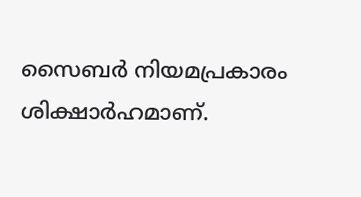സൈബർ നിയമപ്രകാരം ശിക്ഷാർഹമാണ്.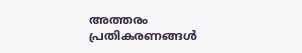അത്തരം പ്രതികരണങ്ങൾ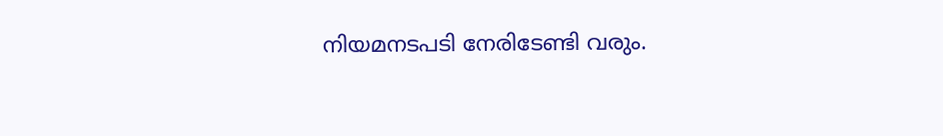നിയമനടപടി നേരിടേണ്ടി വരും.